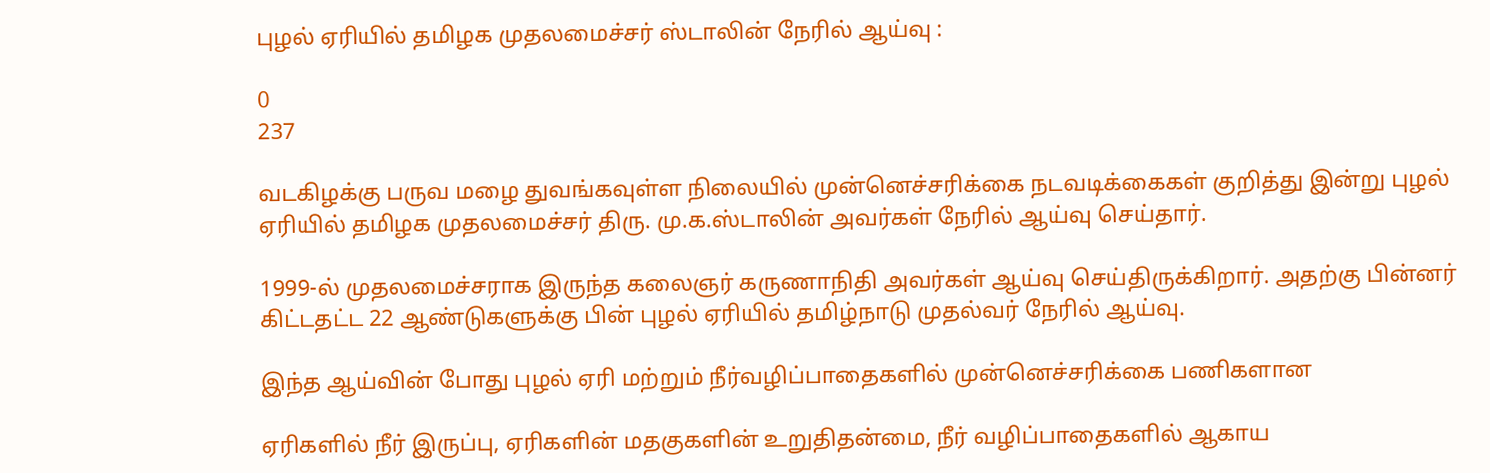புழல் ஏரியில் தமிழக முதலமைச்சர் ஸ்டாலின் நேரில் ஆய்வு :

0
237

வடகிழக்கு பருவ மழை துவங்கவுள்ள நிலையில் முன்னெச்சரிக்கை நடவடிக்கைகள் குறித்து இன்று புழல் ஏரியில் தமிழக முதலமைச்சர் திரு. மு.க.ஸ்டாலின் அவர்கள் நேரில் ஆய்வு செய்தார்.

1999-ல் முதலமைச்சராக இருந்த கலைஞர் கருணாநிதி அவர்கள் ஆய்வு செய்திருக்கிறார். அதற்கு பின்னர் கிட்டதட்ட 22 ஆண்டுகளுக்கு பின் புழல் ஏரியில் தமிழ்நாடு முதல்வர் நேரில் ஆய்வு.

இந்த ஆய்வின் போது புழல் ஏரி மற்றும் நீர்வழிப்பாதைகளில் முன்னெச்சரிக்கை பணிகளான

ஏரிகளில் நீர் இருப்பு, ஏரிகளின் மதகுகளின் உறுதிதன்மை, நீர் வழிப்பாதைகளில் ஆகாய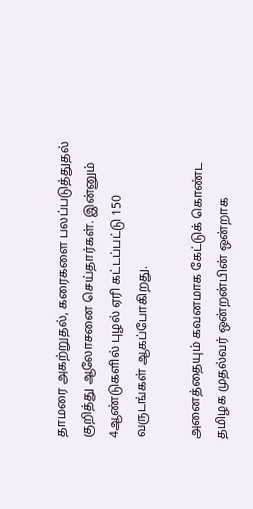தாமரை அகற்றுதல், கரைகளை பலப்படுத்துதல் குறித்து ஆலோசனை செய்தார்கள். இன்னும் 4ஆண்டுகளில் புழல் ஏரி கட்டப்பட்டு 150 வருடங்கள் ஆகப்போகிறது.

அனைத்தையும் கவனமாக கேட்டுக் கொண்ட தமிழக முதல்வர் ஒன்றன்பின் ஒன்றாக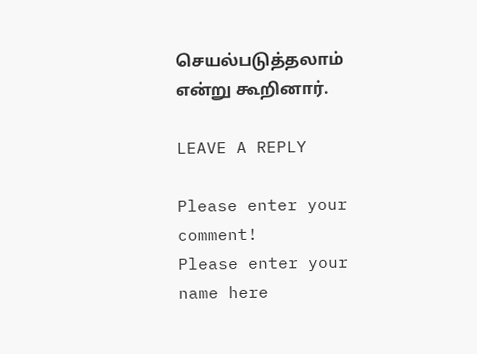செயல்படுத்தலாம் என்று கூறினார்.

LEAVE A REPLY

Please enter your comment!
Please enter your name here